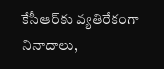కేసీఆర్‌కు వ్యతిరేకంగా నినాదాలు,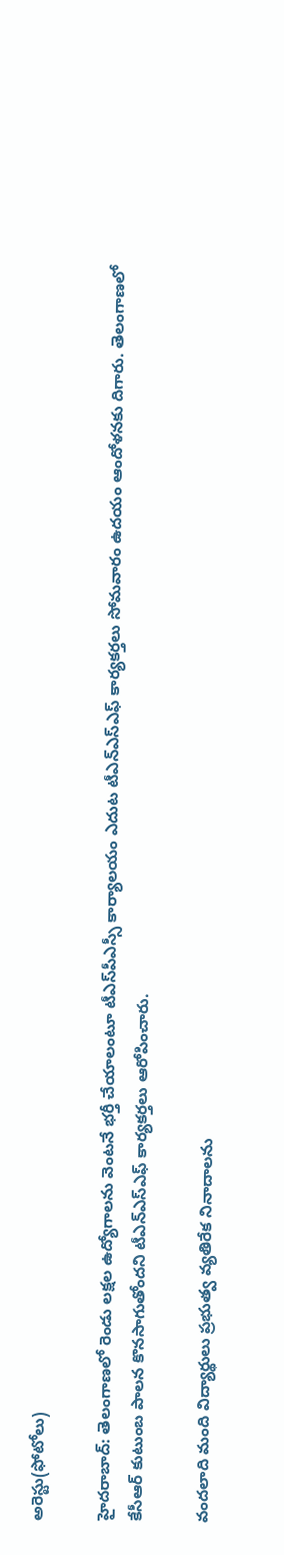అరెస్టు(ఫోటోలు)

హైదరాబాద్: తెలంగాణలో రెండు లక్షల ఉద్యోగాలను వెంటనే భర్తీ చేయాలంటూ టీఎస్‌పీఎస్సీ కార్యాలయం ఎదుట టీఎన్‌ఎస్‌ఎఫ్‌ కార్యకర్తలు సోమవారం ఉదయం ఆందోళనకు దిగారు. తెలంగాణలో కేసీఆర్‌ కుటుంబ పాలన కొనసాగుతోందని టీఎన్‌ఎస్‌ఎఫ్‌ కార్యకర్తలు ఆరోపించారు.

వందలాది మంది విద్యార్థులు ప్రభుత్వ వ్యతిరేక నినాదాలను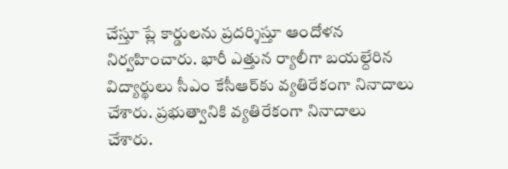చేస్తూ ప్లే కార్డులను ప్రదర్శిస్తూ ఆందోళన నిర్వహించారు. భారీ ఎత్తున ర్యాలీగా బయల్దేరిన విద్యార్థులు సీఎం కేసీఆర్‌కు వ్యతిరేకంగా నినాదాలు చేశారు. ప్రభుత్వానికి వ్యతిరేకంగా నినాదాలు చేశారు.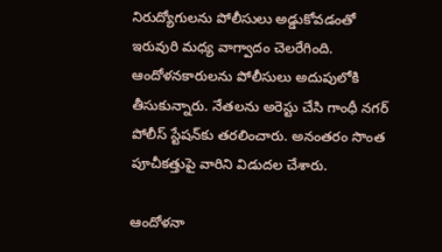నిరుద్యోగులను పోలీసులు అడ్డుకోవడంతో ఇరువురి మధ్య వాగ్వాదం చెలరేగింది. ఆందోళనకారులను పోలీసులు అదుపులోకి తీసుకున్నారు. నేతలను అరెస్టు చేసి గాంధీ నగర్‌ పోలీస్‌ స్టేషన్‌కు తరలించారు. అనంతరం సొంత పూచీకత్తుపై వారిని విడుదల చేశారు.

ఆందోళనా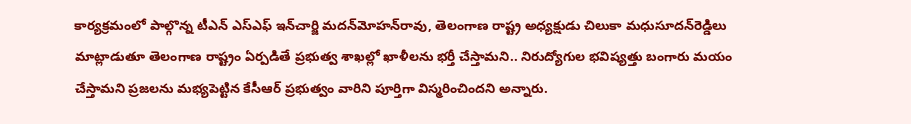కార్యక్రమంలో పాల్గొన్న టీఎన్‌ ఎస్‌ఎఫ్‌ ఇన్‌చార్జి మదన్‌మోహన్‌రావు, తెలంగాణ రాష్ట్ర అధ్యక్షుడు చిలుకా మధుసూదన్‌రెడ్డిలు మాట్లాడుతూ తెలంగాణ రాష్ట్రం ఏర్పడితే ప్రభుత్వ శాఖల్లో ఖాళీలను భర్తీ చేస్తామని.. నిరుద్యోగుల భవిష్యత్తు బంగారు మయం చేస్తామని ప్రజలను మభ్యపెట్టిన కేసీఆర్‌ ప్రభుత్వం వారిని పూర్తిగా విస్మరించిందని అన్నారు.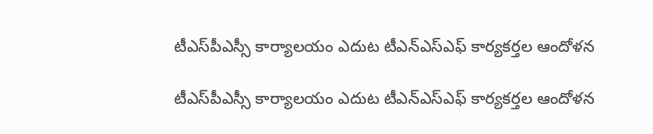టీఎస్‌పీఎస్సీ కార్యాలయం ఎదుట టీఎన్‌ఎస్‌ఎఫ్‌ కార్యకర్తల ఆందోళన

టీఎస్‌పీఎస్సీ కార్యాలయం ఎదుట టీఎన్‌ఎస్‌ఎఫ్‌ కార్యకర్తల ఆందోళన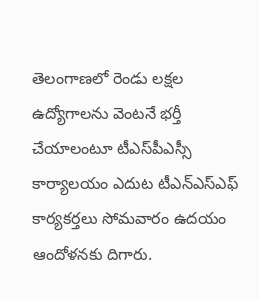తెలంగాణలో రెండు లక్షల ఉద్యోగాలను వెంటనే భర్తీ చేయాలంటూ టీఎస్‌పీఎస్సీ కార్యాలయం ఎదుట టీఎన్‌ఎస్‌ఎఫ్‌ కార్యకర్తలు సోమవారం ఉదయం ఆందోళనకు దిగారు.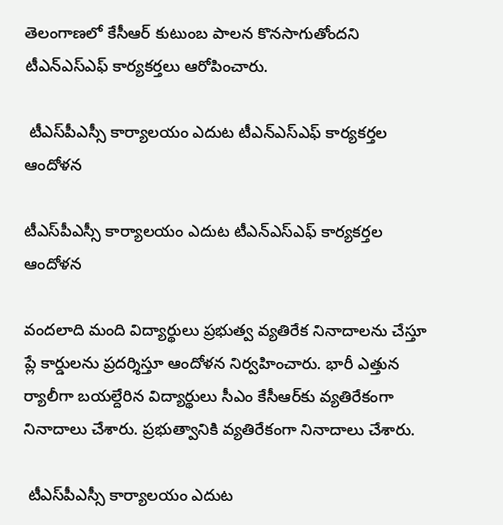తెలంగాణలో కేసీఆర్‌ కుటుంబ పాలన కొనసాగుతోందని టీఎన్‌ఎస్‌ఎఫ్‌ కార్యకర్తలు ఆరోపించారు.

 టీఎస్‌పీఎస్సీ కార్యాలయం ఎదుట టీఎన్‌ఎస్‌ఎఫ్‌ కార్యకర్తల ఆందోళన

టీఎస్‌పీఎస్సీ కార్యాలయం ఎదుట టీఎన్‌ఎస్‌ఎఫ్‌ కార్యకర్తల ఆందోళన

వందలాది మంది విద్యార్థులు ప్రభుత్వ వ్యతిరేక నినాదాలను చేస్తూ ప్లే కార్డులను ప్రదర్శిస్తూ ఆందోళన నిర్వహించారు. భారీ ఎత్తున ర్యాలీగా బయల్దేరిన విద్యార్థులు సీఎం కేసీఆర్‌కు వ్యతిరేకంగా నినాదాలు చేశారు. ప్రభుత్వానికి వ్యతిరేకంగా నినాదాలు చేశారు.

 టీఎస్‌పీఎస్సీ కార్యాలయం ఎదుట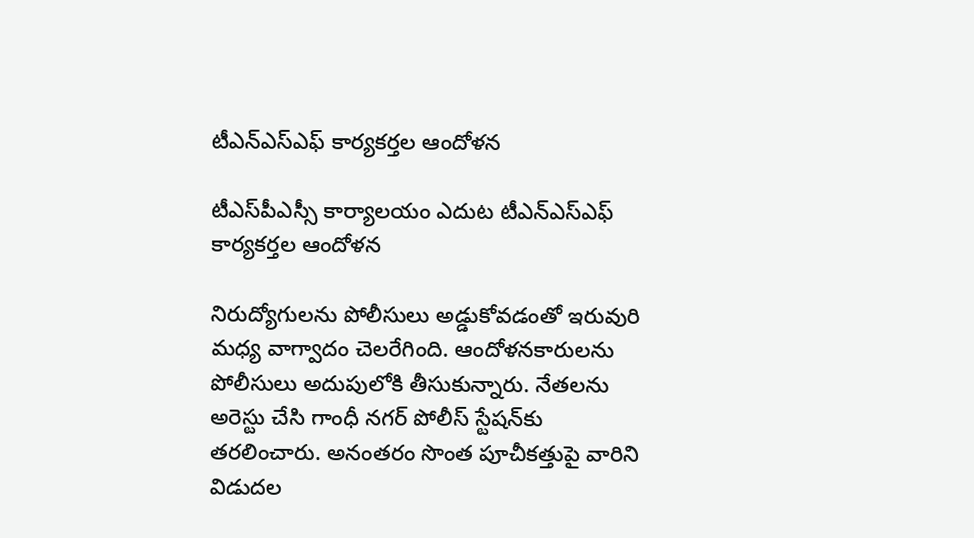టీఎన్‌ఎస్‌ఎఫ్‌ కార్యకర్తల ఆందోళన

టీఎస్‌పీఎస్సీ కార్యాలయం ఎదుట టీఎన్‌ఎస్‌ఎఫ్‌ కార్యకర్తల ఆందోళన

నిరుద్యోగులను పోలీసులు అడ్డుకోవడంతో ఇరువురి మధ్య వాగ్వాదం చెలరేగింది. ఆందోళనకారులను పోలీసులు అదుపులోకి తీసుకున్నారు. నేతలను అరెస్టు చేసి గాంధీ నగర్‌ పోలీస్‌ స్టేషన్‌కు తరలించారు. అనంతరం సొంత పూచీకత్తుపై వారిని విడుదల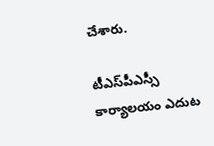చేశారు.

టీఎస్‌పీఎస్సీ కార్యాలయం ఎదుట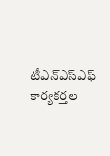టీఎన్‌ఎస్‌ఎఫ్‌ కార్యకర్తల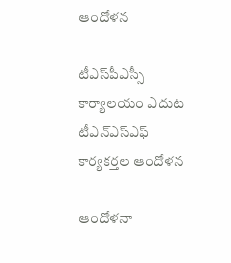ఆందోళన

టీఎస్‌పీఎస్సీ కార్యాలయం ఎదుట టీఎన్‌ఎస్‌ఎఫ్‌ కార్యకర్తల ఆందోళన

ఆందోళనా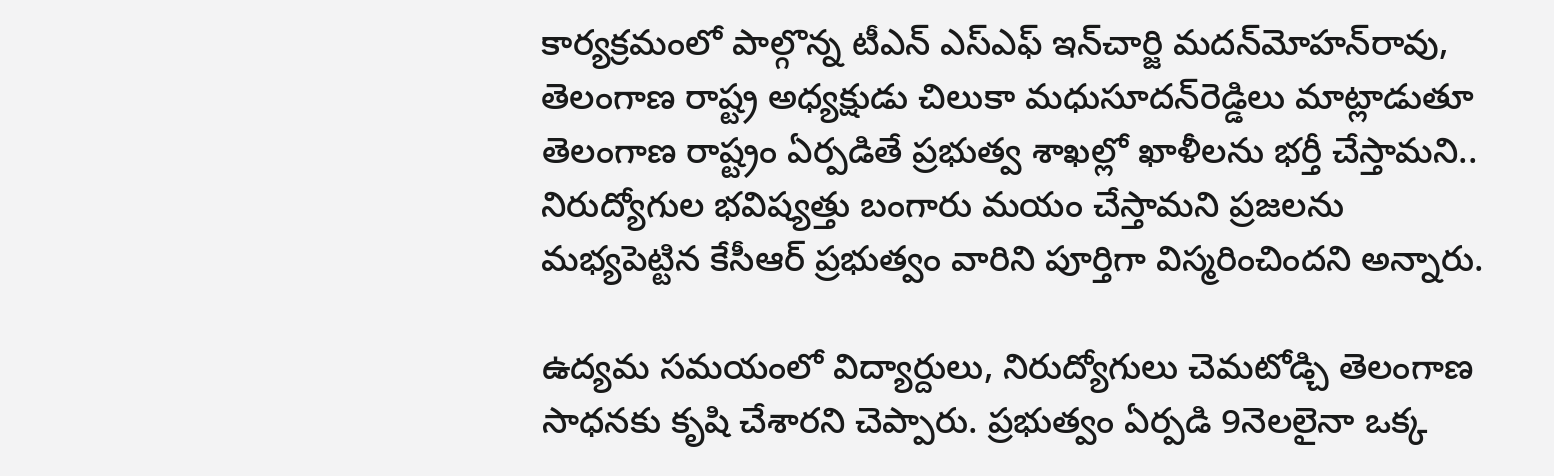కార్యక్రమంలో పాల్గొన్న టీఎన్‌ ఎస్‌ఎఫ్‌ ఇన్‌చార్జి మదన్‌మోహన్‌రావు, తెలంగాణ రాష్ట్ర అధ్యక్షుడు చిలుకా మధుసూదన్‌రెడ్డిలు మాట్లాడుతూ తెలంగాణ రాష్ట్రం ఏర్పడితే ప్రభుత్వ శాఖల్లో ఖాళీలను భర్తీ చేస్తామని.. నిరుద్యోగుల భవిష్యత్తు బంగారు మయం చేస్తామని ప్రజలను మభ్యపెట్టిన కేసీఆర్‌ ప్రభుత్వం వారిని పూర్తిగా విస్మరించిందని అన్నారు.

ఉద్యమ సమయంలో విద్యార్దులు, నిరుద్యోగులు చెమటోడ్చి తెలంగాణ సాధనకు కృషి చేశారని చెప్పారు. ప్రభుత్వం ఏర్పడి 9నెలలైనా ఒక్క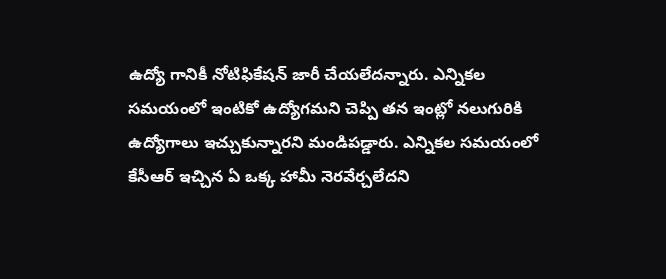ఉద్యో గానికీ నోటిఫికేషన్‌ జారీ చేయలేదన్నారు. ఎన్నికల సమయంలో ఇంటికో ఉద్యోగమని చెప్పి తన ఇంట్లో నలుగురికి ఉద్యోగాలు ఇచ్చుకున్నారని మండిపడ్డారు. ఎన్నికల సమయంలో కేసీఆర్‌ ఇచ్చిన ఏ ఒక్క హామీ నెరవేర్చలేదని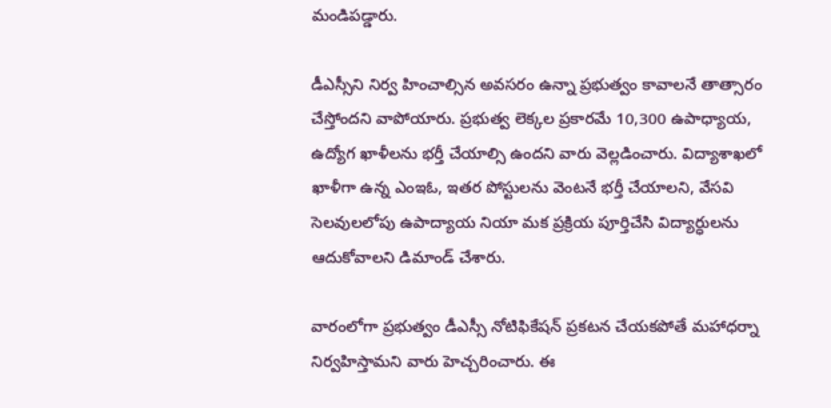మండిపడ్డారు.

డీఎస్సీని నిర్వ హించాల్సిన అవసరం ఉన్నా ప్రభుత్వం కావాలనే తాత్సారం చేస్తోందని వాపోయారు. ప్రభుత్వ లెక్కల ప్రకారమే 10,300 ఉపాధ్యాయ, ఉద్యోగ ఖాళీలను భర్తీ చేయాల్సి ఉందని వారు వెల్లడించారు. విద్యాశాఖలో ఖాళీగా ఉన్న ఎంఇఓ, ఇతర పోస్టులను వెంటనే భర్తీ చేయాలని, వేసవి సెలవులలోపు ఉపాద్యాయ నియా మక ప్రక్రియ పూర్తిచేసి విద్యార్ధులను ఆదుకోవాలని డిమాండ్‌ చేశారు.

వారంలోగా ప్రభుత్వం డీఎస్సీ నోటిఫికేషన్‌ ప్రకటన చేయకపోతే మహాధర్నా నిర్వహిస్తామని వారు హెచ్చరించారు. ఈ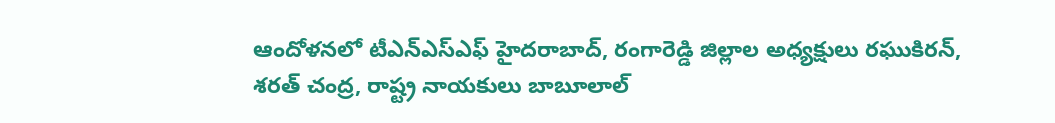ఆందోళనలో టీఎన్‌ఎస్‌ఎఫ్‌ హైదరాబాద్‌, రంగారెడ్డి జిల్లాల అధ్యక్షులు రఘుకిరన్‌, శరత్‌ చంద్ర, రాష్ట్ర నాయకులు బాబూలాల్‌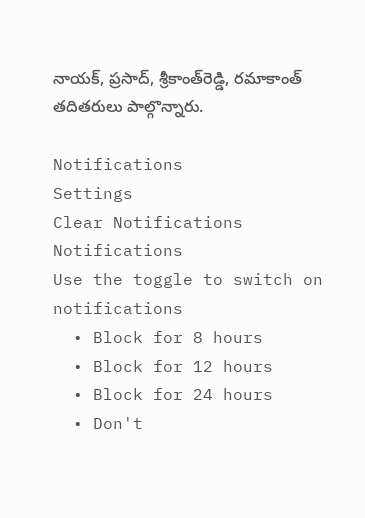నాయక్‌, ప్రసాద్‌, శ్రీకాంత్‌రెడ్డి, రమాకాంత్‌ తదితరులు పాల్గొన్నారు.

Notifications
Settings
Clear Notifications
Notifications
Use the toggle to switch on notifications
  • Block for 8 hours
  • Block for 12 hours
  • Block for 24 hours
  • Don't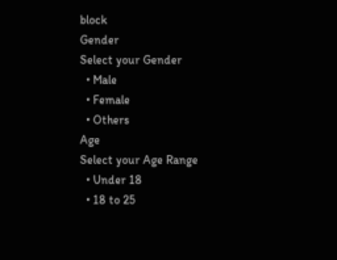block
Gender
Select your Gender
  • Male
  • Female
  • Others
Age
Select your Age Range
  • Under 18
  • 18 to 25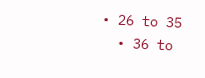• 26 to 35
  • 36 to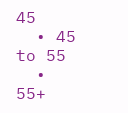45
  • 45 to 55
  • 55+